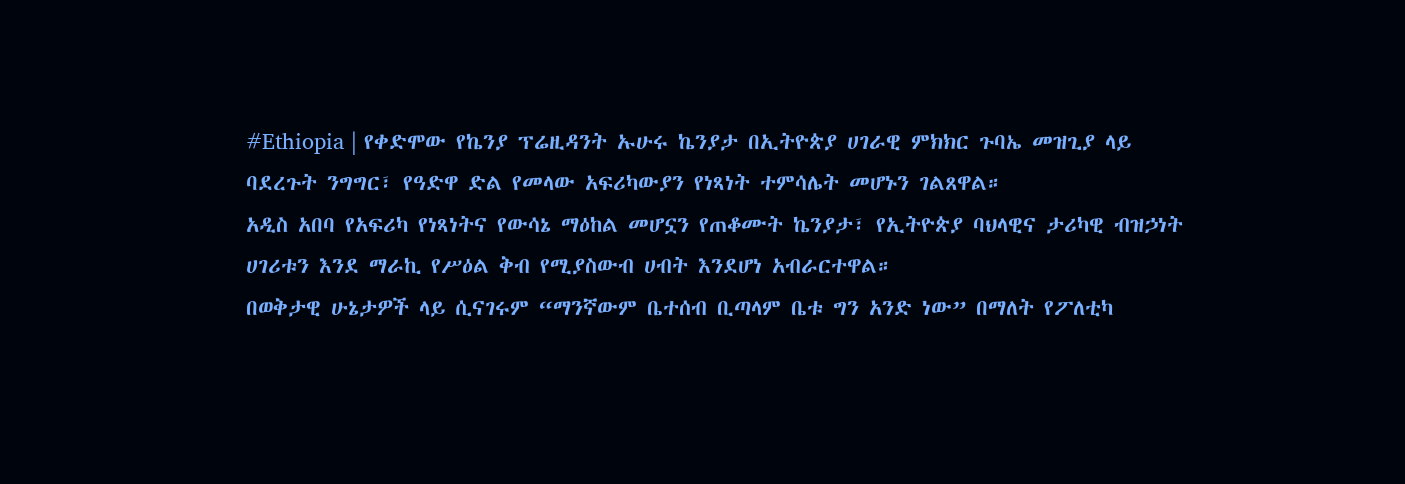#Ethiopia | የቀድሞው የኬንያ ፕሬዚዳንት ኡሁሩ ኬንያታ በኢትዮጵያ ሀገራዊ ምክክር ጉባኤ መዝጊያ ላይ ባደረጉት ንግግር፣ የዓድዋ ድል የመላው አፍሪካውያን የነጻነት ተምሳሌት መሆኑን ገልጸዋል።
አዲስ አበባ የአፍሪካ የነጻነትና የውሳኔ ማዕከል መሆኗን የጠቆሙት ኬንያታ፣ የኢትዮጵያ ባህላዊና ታሪካዊ ብዝኃነት ሀገሪቱን እንደ ማራኪ የሥዕል ቅብ የሚያስውብ ሀብት እንደሆነ አብራርተዋል።
በወቅታዊ ሁኔታዎች ላይ ሲናገሩም “ማንኛውም ቤተሰብ ቢጣላም ቤቱ ግን አንድ ነው” በማለት የፖለቲካ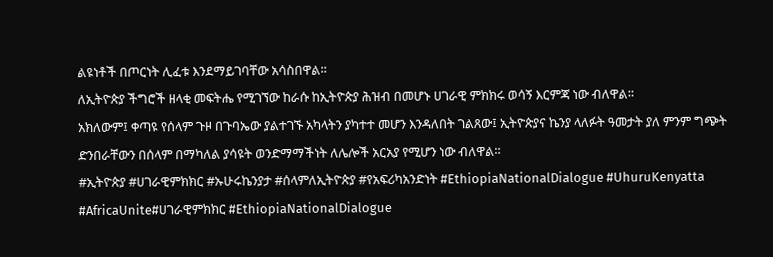ልዩነቶች በጦርነት ሊፈቱ እንደማይገባቸው አሳስበዋል።
ለኢትዮጵያ ችግሮች ዘላቂ መፍትሔ የሚገኘው ከራሱ ከኢትዮጵያ ሕዝብ በመሆኑ ሀገራዊ ምክክሩ ወሳኝ እርምጃ ነው ብለዋል።
አክለውም፤ ቀጣዩ የሰላም ጉዞ በጉባኤው ያልተገኙ አካላትን ያካተተ መሆን እንዳለበት ገልጸው፤ ኢትዮጵያና ኬንያ ላለፉት ዓመታት ያለ ምንም ግጭት ድንበራቸውን በሰላም በማካለል ያሳዩት ወንድማማችነት ለሌሎች አርአያ የሚሆን ነው ብለዋል።
#ኢትዮጵያ #ሀገራዊምክክር #ኡሁሩኬንያታ #ሰላምለኢትዮጵያ #የአፍሪካአንድነት #EthiopiaNationalDialogue #UhuruKenyatta #AfricaUnite#ሀገራዊምክክር #EthiopiaNationalDialogue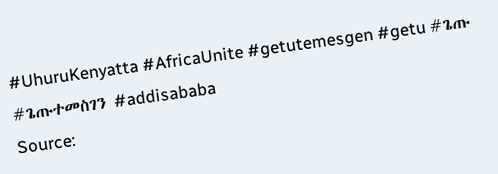#UhuruKenyatta #AfricaUnite #getutemesgen #getu #ጌጡ #ጌጡተመስገን #addisababa
Source: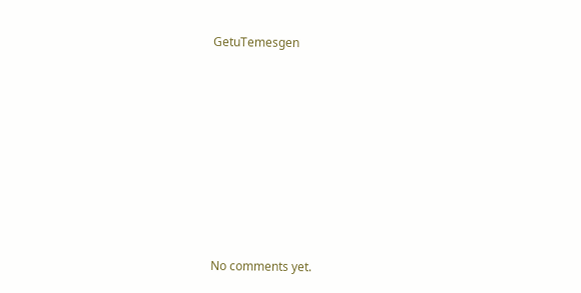GetuTemesgen









No comments yet.